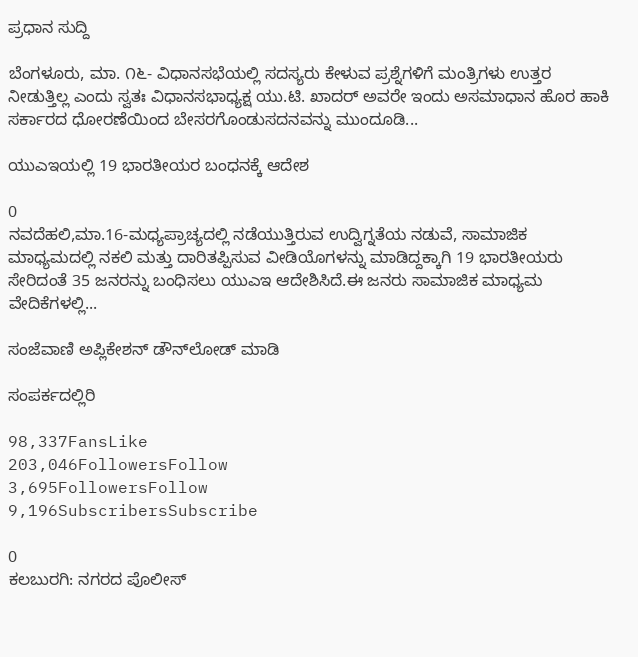ಪ್ರಧಾನ ಸುದ್ದಿ

ಬೆಂಗಳೂರು, ಮಾ. ೧೬- ವಿಧಾನಸಭೆಯಲ್ಲಿ ಸದಸ್ಯರು ಕೇಳುವ ಪ್ರಶ್ನೆಗಳಿಗೆ ಮಂತ್ರಿಗಳು ಉತ್ತರ ನೀಡುತ್ತಿಲ್ಲ ಎಂದು ಸ್ವತಃ ವಿಧಾನಸಭಾಧ್ಯಕ್ಷ ಯು.ಟಿ. ಖಾದರ್ ಅವರೇ ಇಂದು ಅಸಮಾಧಾನ ಹೊರ ಹಾಕಿ ಸರ್ಕಾರದ ಧೋರಣೆಯಿಂದ ಬೇಸರಗೊಂಡುಸದನವನ್ನು ಮುಂದೂಡಿ...

ಯುಎಇಯಲ್ಲಿ 19 ಭಾರತೀಯರ ಬಂಧನಕ್ಕೆ ಆದೇಶ

0
ನವದೆಹಲಿ,ಮಾ.16-ಮಧ್ಯಪ್ರಾಚ್ಯದಲ್ಲಿ ನಡೆಯುತ್ತಿರುವ ಉದ್ವಿಗ್ನತೆಯ ನಡುವೆ, ಸಾಮಾಜಿಕ ಮಾಧ್ಯಮದಲ್ಲಿ ನಕಲಿ ಮತ್ತು ದಾರಿತಪ್ಪಿಸುವ ವೀಡಿಯೊಗಳನ್ನು ಮಾಡಿದ್ದಕ್ಕಾಗಿ 19 ಭಾರತೀಯರು ಸೇರಿದಂತೆ 35 ಜನರನ್ನು ಬಂಧಿಸಲು ಯುಎಇ ಆದೇಶಿಸಿದೆ.ಈ ಜನರು ಸಾಮಾಜಿಕ ಮಾಧ್ಯಮ ವೇದಿಕೆಗಳಲ್ಲಿ...

ಸಂಜೆವಾಣಿ ಅಪ್ಲಿಕೇಶನ್ ಡೌನ್‌ಲೋಡ್ ಮಾಡಿ

ಸಂಪರ್ಕದಲ್ಲಿರಿ

98,337FansLike
203,046FollowersFollow
3,695FollowersFollow
9,196SubscribersSubscribe

0
ಕಲಬುರಗಿ: ನಗರದ ಪೊಲೀಸ್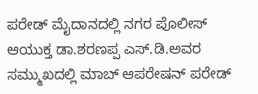ಪರೇಡ್ ಮೈದಾನದಲ್ಲಿ ನಗರ ಪೊಲೀಸ್ ಆಯುಕ್ತ ಡಾ.ಶರಣಪ್ಪ ಎಸ್.ಡಿ.ಅವರ ಸಮ್ಮುಖದಲ್ಲಿ ಮಾಬ್ ಆಪರೇಷನ್ ಪರೇಡ್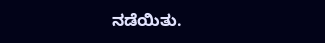ನಡೆಯಿತು.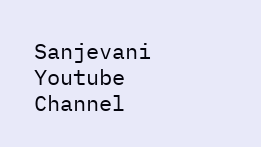Sanjevani Youtube Channel